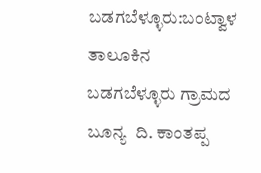ಬಡಗಬೆಳ್ಳೂರು:ಬಂಟ್ವಾಳ  ತಾಲೂಕಿನ ಬಡಗಬೆಳ್ಳೂರು ಗ್ರಾಮದ ಬೂನ್ಯ  ದಿ. ಕಾಂತಪ್ಪ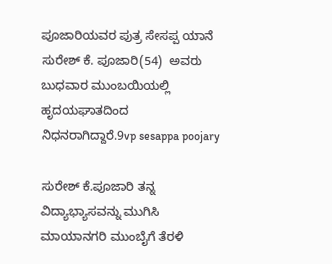ಪೂಜಾರಿಯವರ ಪುತ್ರ ಸೇಸಪ್ಪ ಯಾನೆ ಸುರೇಶ್ ಕೆ. ಪೂಜಾರಿ(54)  ಅವರು ಬುಧವಾರ ಮುಂಬಯಿಯಲ್ಲಿ ಹೃದಯಘಾತದಿಂದ ನಿಧನರಾಗಿದ್ದಾರೆ.9vp sesappa poojary

ಸುರೇಶ್ ಕೆ.ಪೂಜಾರಿ ತನ್ನ ವಿದ್ಯಾಭ್ಯಾಸವನ್ನು ಮುಗಿಸಿ ಮಾಯಾನಗರಿ ಮುಂಬೈಗೆ ತೆರಳಿ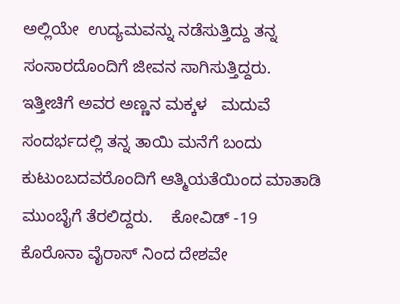ಅಲ್ಲಿಯೇ  ಉದ್ಯಮವನ್ನು ನಡೆಸುತ್ತಿದ್ದು ತನ್ನ ಸಂಸಾರದೊಂದಿಗೆ ಜೀವನ ಸಾಗಿಸುತ್ತಿದ್ದರು. ಇತ್ತೀಚಿಗೆ ಅವರ ಅಣ್ಣನ ಮಕ್ಕಳ   ಮದುವೆ ಸಂದರ್ಭದಲ್ಲಿ ತನ್ನ ತಾಯಿ ಮನೆಗೆ ಬಂದು ಕುಟುಂಬದವರೊಂದಿಗೆ ಆತ್ಮಿಯತೆಯಿಂದ ಮಾತಾಡಿ ಮುಂಬೈಗೆ ತೆರಲಿದ್ದರು.    ಕೋವಿಡ್ -19 ಕೊರೊನಾ ವೈರಾಸ್ ನಿಂದ ದೇಶವೇ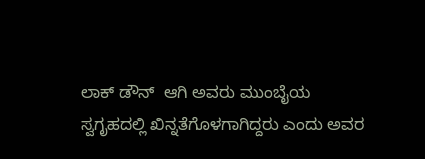ಲಾಕ್ ಡೌನ್  ಆಗಿ ಅವರು ಮುಂಬೈಯ ಸ್ವಗೃಹದಲ್ಲಿ ಖಿನ್ನತೆಗೊಳಗಾಗಿದ್ದರು ಎಂದು ಅವರ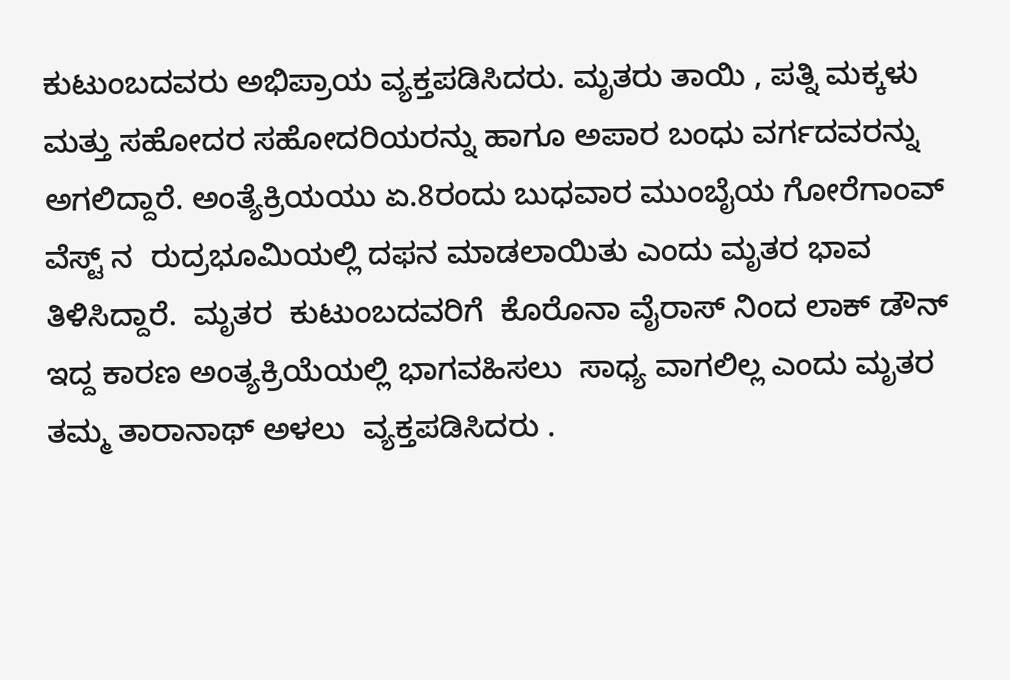ಕುಟುಂಬದವರು ಅಭಿಪ್ರಾಯ ವ್ಯಕ್ತಪಡಿಸಿದರು. ಮೃತರು ತಾಯಿ , ಪತ್ನಿ ಮಕ್ಕಳು ಮತ್ತು ಸಹೋದರ ಸಹೋದರಿಯರನ್ನು ಹಾಗೂ ಅಪಾರ ಬಂಧು ವರ್ಗದವರನ್ನು  ಅಗಲಿದ್ದಾರೆ. ಅಂತ್ಯೆಕ್ರಿಯಯು ಏ.8ರಂದು ಬುಧವಾರ ಮುಂಬೈಯ ಗೋರೆಗಾಂವ್ ವೆಸ್ಟ್ ನ  ರುದ್ರಭೂಮಿಯಲ್ಲಿ ದಫನ ಮಾಡಲಾಯಿತು ಎಂದು ಮೃತರ ಭಾವ  ತಿಳಿಸಿದ್ದಾರೆ.  ಮೃತರ  ಕುಟುಂಬದವರಿಗೆ  ಕೊರೊನಾ ವೈರಾಸ್ ನಿಂದ ಲಾಕ್ ಡೌನ್ ಇದ್ದ ಕಾರಣ ಅಂತ್ಯಕ್ರಿಯೆಯಲ್ಲಿ ಭಾಗವಹಿಸಲು  ಸಾಧ್ಯ ವಾಗಲಿಲ್ಲ ಎಂದು ಮೃತರ ತಮ್ಮ ತಾರಾನಾಥ್ ಅಳಲು  ವ್ಯಕ್ತಪಡಿಸಿದರು .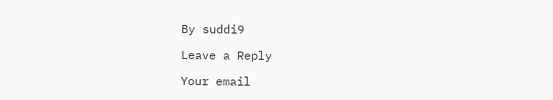By suddi9

Leave a Reply

Your email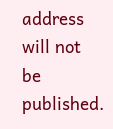address will not be published.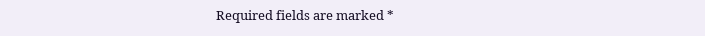Required fields are marked *